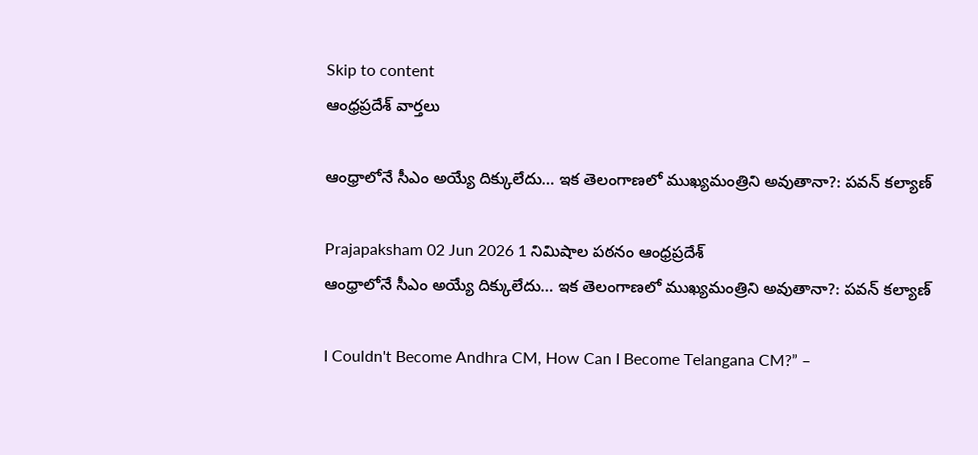Skip to content
ఆంధ్రప్రదేశ్ వార్తలు

ఆంధ్రాలోనే సీఎం అయ్యే దిక్కులేదు… ఇక తెలంగాణలో ముఖ్యమంత్రిని అవుతానా?: పవన్ కల్యాణ్

Prajapaksham 02 Jun 2026 1 నిమిషాల పఠనం ఆంధ్రప్రదేశ్
ఆంధ్రాలోనే సీఎం అయ్యే దిక్కులేదు… ఇక తెలంగాణలో ముఖ్యమంత్రిని అవుతానా?: పవన్ కల్యాణ్

I Couldn't Become Andhra CM, How Can I Become Telangana CM?” –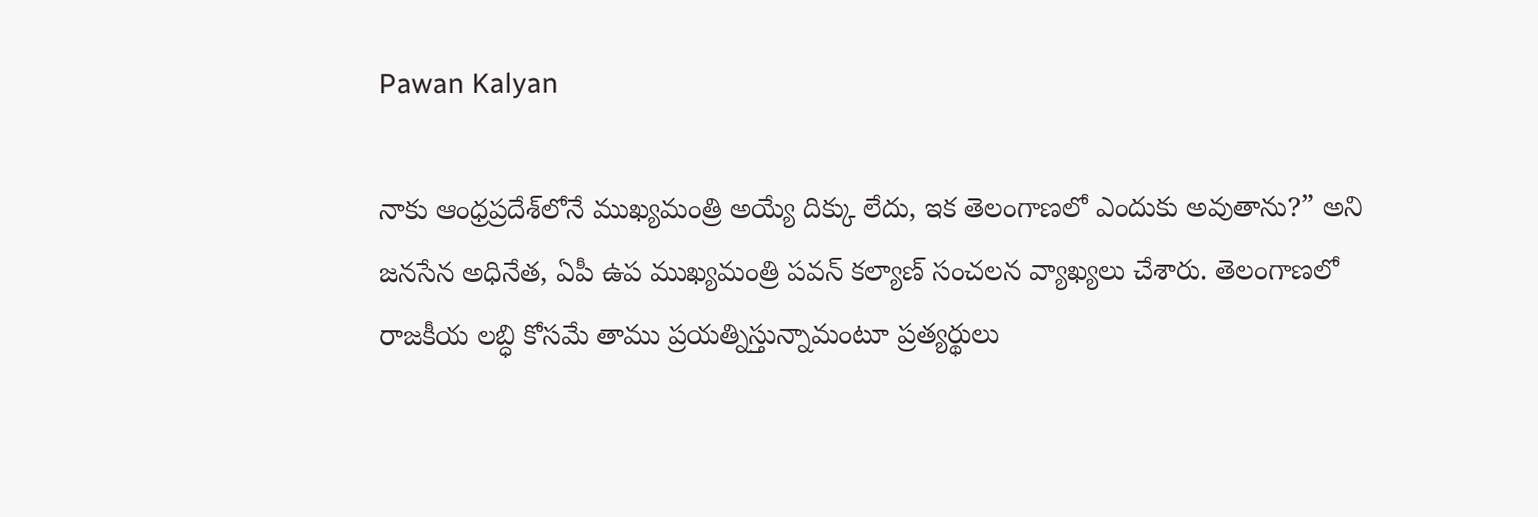Pawan Kalyan

నాకు ఆంధ్రప్రదేశ్‌లోనే ముఖ్యమంత్రి అయ్యే దిక్కు లేదు, ఇక తెలంగాణలో ఎందుకు అవుతాను?” అని జనసేన అధినేత, ఏపీ ఉప ముఖ్యమంత్రి పవన్ కల్యాణ్ సంచలన వ్యాఖ్యలు చేశారు. తెలంగాణలో రాజకీయ లబ్ధి కోసమే తాము ప్రయత్నిస్తున్నామంటూ ప్రత్యర్థులు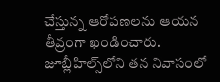చేస్తున్న ఆరోపణలను ఆయన తీవ్రంగా ఖండించారు. జూబ్లీహిల్స్‌లోని తన నివాసంలో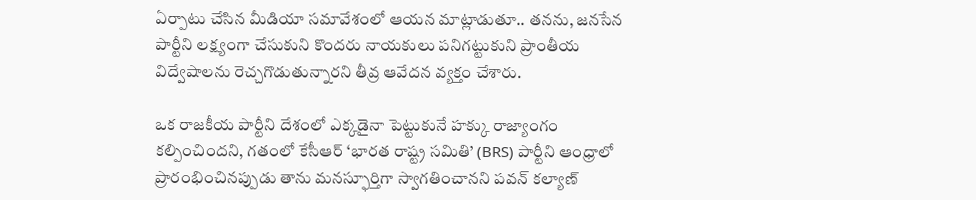ఏర్పాటు చేసిన మీడియా సమావేశంలో ఆయన మాట్లాడుతూ.. తనను, జనసేన పార్టీని లక్ష్యంగా చేసుకుని కొందరు నాయకులు పనిగట్టుకుని ప్రాంతీయ విద్వేషాలను రెచ్చగొడుతున్నారని తీవ్ర ఆవేదన వ్యక్తం చేశారు.

ఒక రాజకీయ పార్టీని దేశంలో ఎక్కడైనా పెట్టుకునే హక్కు రాజ్యాంగం కల్పించిందని, గతంలో కేసీఆర్ ‘భారత రాష్ట్ర సమితి’ (BRS) పార్టీని ఆంధ్రాలో ప్రారంభించినప్పుడు తాను మనస్ఫూర్తిగా స్వాగతించానని పవన్ కల్యాణ్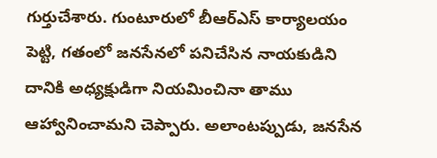గుర్తుచేశారు. గుంటూరులో బీఆర్ఎస్ కార్యాలయం పెట్టి, గతంలో జనసేనలో పనిచేసిన నాయకుడిని దానికి అధ్యక్షుడిగా నియమించినా తాము ఆహ్వానించామని చెప్పారు. అలాంటప్పుడు, జనసేన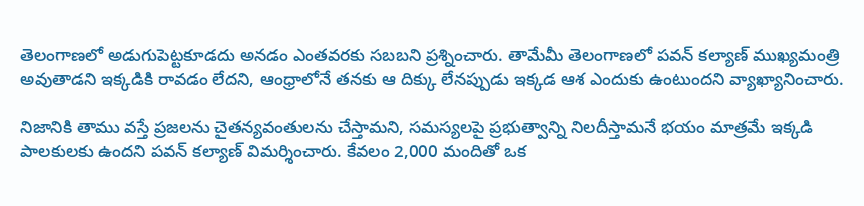తెలంగాణలో అడుగుపెట్టకూడదు అనడం ఎంతవరకు సబబని ప్రశ్నించారు. తామేమీ తెలంగాణలో పవన్ కల్యాణ్ ముఖ్యమంత్రి అవుతాడని ఇక్కడికి రావడం లేదని, ఆంధ్రాలోనే తనకు ఆ దిక్కు లేనప్పుడు ఇక్కడ ఆశ ఎందుకు ఉంటుందని వ్యాఖ్యానించారు.

నిజానికి తాము వస్తే ప్రజలను చైతన్యవంతులను చేస్తామని, సమస్యలపై ప్రభుత్వాన్ని నిలదీస్తామనే భయం మాత్రమే ఇక్కడి పాలకులకు ఉందని పవన్ కల్యాణ్ విమర్శించారు. కేవలం 2,000 మందితో ఒక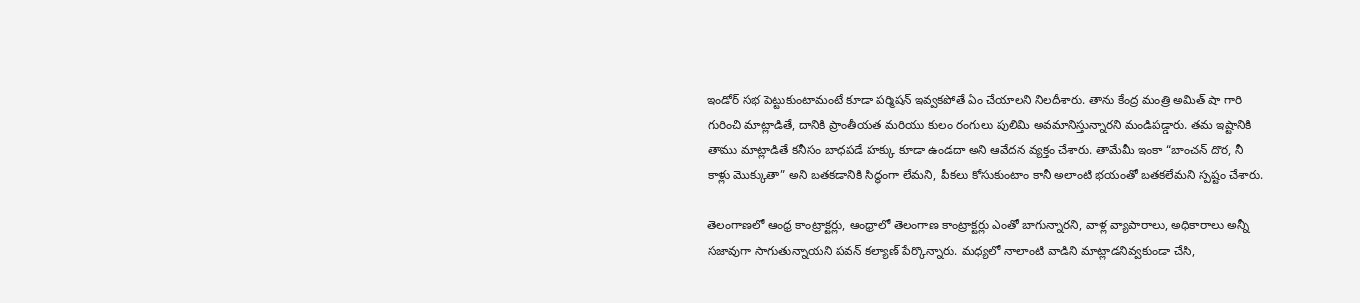ఇండోర్ సభ పెట్టుకుంటామంటే కూడా పర్మిషన్ ఇవ్వకపోతే ఏం చేయాలని నిలదీశారు. తాను కేంద్ర మంత్రి అమిత్ షా గారి గురించి మాట్లాడితే, దానికి ప్రాంతీయత మరియు కులం రంగులు పులిమి అవమానిస్తున్నారని మండిపడ్డారు. తమ ఇష్టానికి తాము మాట్లాడితే కనీసం బాధపడే హక్కు కూడా ఉండదా అని ఆవేదన వ్యక్తం చేశారు. తామేమీ ఇంకా “బాంచన్ దొర, నీ కాళ్లు మొక్కుతా” అని బతకడానికి సిద్ధంగా లేమని, పీకలు కోసుకుంటాం కానీ అలాంటి భయంతో బతకలేమని స్పష్టం చేశారు.

తెలంగాణలో ఆంధ్ర కాంట్రాక్టర్లు, ఆంధ్రాలో తెలంగాణ కాంట్రాక్టర్లు ఎంతో బాగున్నారని, వాళ్ల వ్యాపారాలు, అధికారాలు అన్నీ సజావుగా సాగుతున్నాయని పవన్ కల్యాణ్ పేర్కొన్నారు. మధ్యలో నాలాంటి వాడిని మాట్లాడనివ్వకుండా చేసి,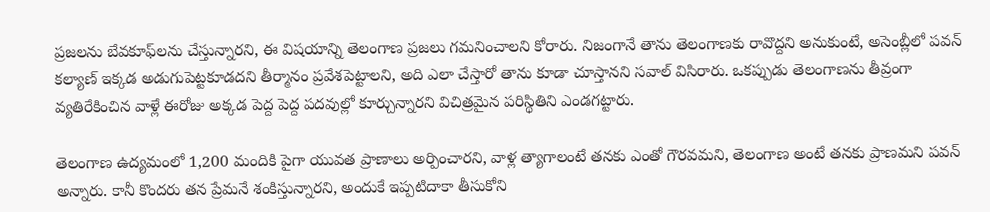ప్రజలను బేవకూఫ్‌లను చేస్తున్నారని, ఈ విషయాన్ని తెలంగాణ ప్రజలు గమనించాలని కోరారు. నిజంగానే తాను తెలంగాణకు రావొద్దని అనుకుంటే, అసెంబ్లీలో పవన్ కల్యాణ్ ఇక్కడ అడుగుపెట్టకూడదని తీర్మానం ప్రవేశపెట్టాలని, అది ఎలా చేస్తారో తాను కూడా చూస్తానని సవాల్ విసిరారు. ఒకప్పుడు తెలంగాణను తీవ్రంగా వ్యతిరేకించిన వాళ్లే ఈరోజు అక్కడ పెద్ద పెద్ద పదవుల్లో కూర్చున్నారని విచిత్రమైన పరిస్థితిని ఎండగట్టారు.

తెలంగాణ ఉద్యమంలో 1,200 మందికి పైగా యువత ప్రాణాలు అర్పించారని, వాళ్ల త్యాగాలంటే తనకు ఎంతో గౌరవమని, తెలంగాణ అంటే తనకు ప్రాణమని పవన్ అన్నారు. కానీ కొందరు తన ప్రేమనే శంకిస్తున్నారని, అందుకే ఇప్పటిదాకా తీసుకోని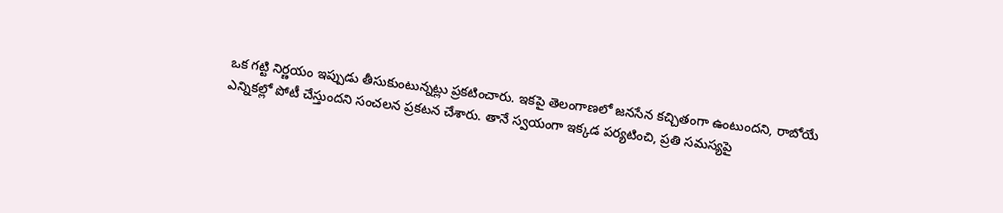ఒక గట్టి నిర్ణయం ఇప్పుడు తీసుకుంటున్నట్లు ప్రకటించారు. ఇకపై తెలంగాణలో జనసేన కచ్చితంగా ఉంటుందని, రాబోయే ఎన్నికల్లో పోటీ చేస్తుందని సంచలన ప్రకటన చేశారు. తానే స్వయంగా ఇక్కడ పర్యటించి, ప్రతి సమస్యపై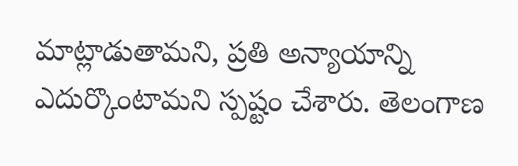మాట్లాడుతామని, ప్రతి అన్యాయాన్ని ఎదుర్కొంటామని స్పష్టం చేశారు. తెలంగాణ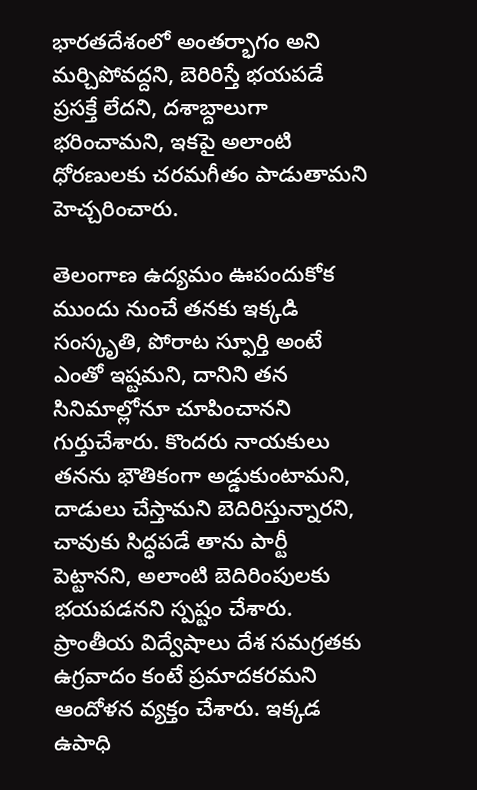భారతదేశంలో అంతర్భాగం అని మర్చిపోవద్దని, బెరిరిస్తే భయపడే ప్రసక్తే లేదని, దశాబ్దాలుగా భరించామని, ఇకపై అలాంటి ధోరణులకు చరమగీతం పాడుతామని హెచ్చరించారు.

తెలంగాణ ఉద్యమం ఊపందుకోక ముందు నుంచే తనకు ఇక్కడి సంస్కృతి, పోరాట స్ఫూర్తి అంటే ఎంతో ఇష్టమని, దానిని తన సినిమాల్లోనూ చూపించానని గుర్తుచేశారు. కొందరు నాయకులు తనను భౌతికంగా అడ్డుకుంటామని, దాడులు చేస్తామని బెదిరిస్తున్నారని, చావుకు సిద్ధపడే తాను పార్టీ పెట్టానని, అలాంటి బెదిరింపులకు భయపడనని స్పష్టం చేశారు. ప్రాంతీయ విద్వేషాలు దేశ సమగ్రతకు ఉగ్రవాదం కంటే ప్రమాదకరమని ఆందోళన వ్యక్తం చేశారు. ఇక్కడ ఉపాధి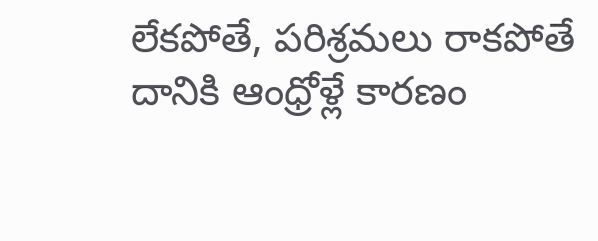లేకపోతే, పరిశ్రమలు రాకపోతే దానికి ఆంధ్రోళ్లే కారణం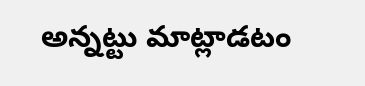అన్నట్టు మాట్లాడటం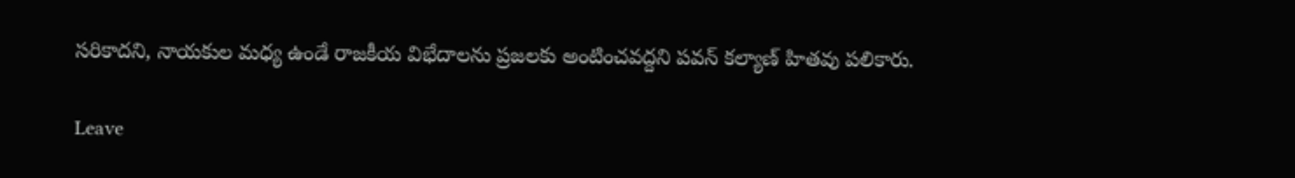సరికాదని, నాయకుల మధ్య ఉండే రాజకీయ విభేదాలను ప్రజలకు అంటించవద్దని పవన్ కల్యాణ్ హితవు పలికారు.

Leave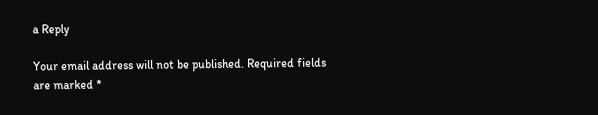a Reply

Your email address will not be published. Required fields are marked *